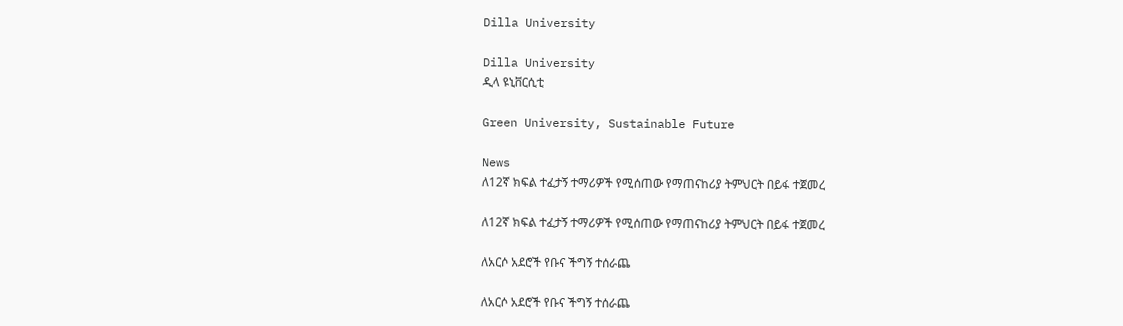Dilla University

Dilla University
ዲላ ዩኒቨርሲቲ

Green University, Sustainable Future

News
ለ12ኛ ክፍል ተፈታኝ ተማሪዎች የሚሰጠው የማጠናከሪያ ትምህርት በይፋ ተጀመረ

ለ12ኛ ክፍል ተፈታኝ ተማሪዎች የሚሰጠው የማጠናከሪያ ትምህርት በይፋ ተጀመረ

ለአርሶ አደሮች የቡና ችግኝ ተሰራጨ

ለአርሶ አደሮች የቡና ችግኝ ተሰራጨ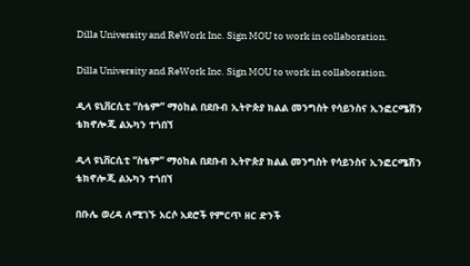Dilla University and ReWork Inc. Sign MOU to work in collaboration.

Dilla University and ReWork Inc. Sign MOU to work in collaboration.

ዲላ ዩኒቨርሲቲ “ስቴም” ማዕከል በደቡብ ኢትዮጵያ ክልል መንግስት የሳይንስና ኢንፎርሜሽን ቴክኖሎጂ ልኡካን ተጎበኘ

ዲላ ዩኒቨርሲቲ “ስቴም” ማዕከል በደቡብ ኢትዮጵያ ክልል መንግስት የሳይንስና ኢንፎርሜሽን ቴክኖሎጂ ልኡካን ተጎበኘ

በቡሌ ወረዳ ለሚገኙ አርሶ አደሮች የምርጥ ዘር ድንች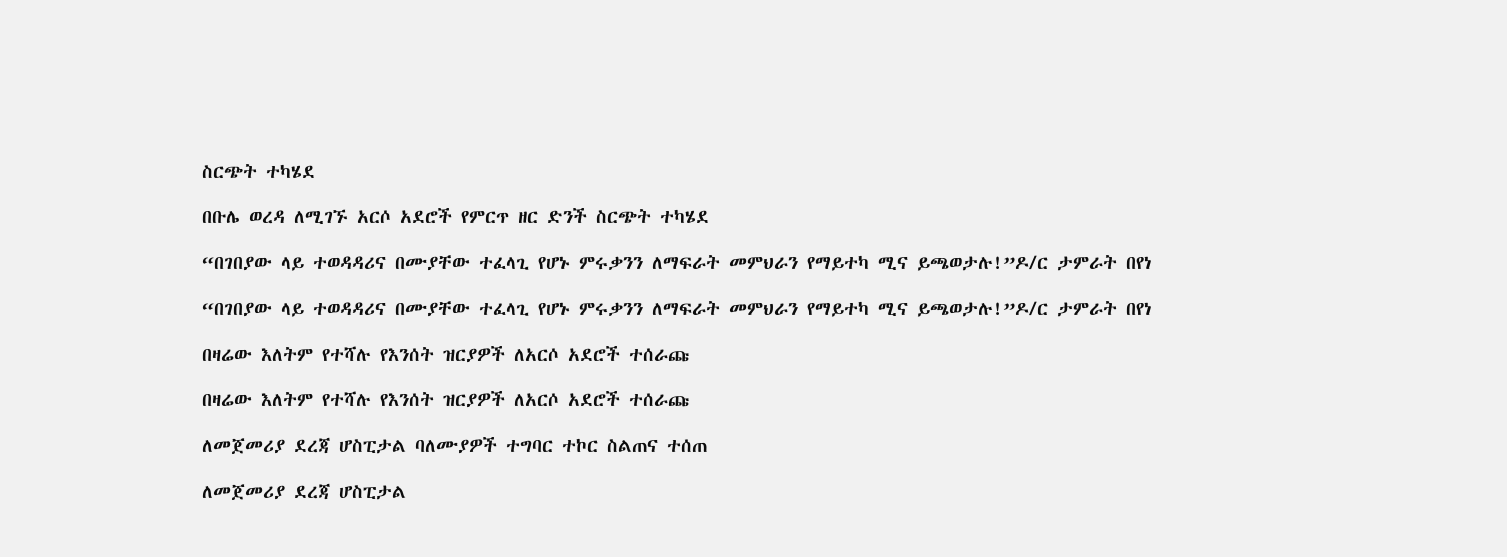ስርጭት ተካሄደ

በቡሌ ወረዳ ለሚገኙ አርሶ አደሮች የምርጥ ዘር ድንች ስርጭት ተካሄደ

“በገበያው ላይ ተወዳዳሪና በሙያቸው ተፈላጊ የሆኑ ምሩቃንን ለማፍራት መምህራን የማይተካ ሚና ይጫወታሉ!”ዶ/ር ታምራት በየነ

“በገበያው ላይ ተወዳዳሪና በሙያቸው ተፈላጊ የሆኑ ምሩቃንን ለማፍራት መምህራን የማይተካ ሚና ይጫወታሉ!”ዶ/ር ታምራት በየነ

በዛሬው እለትም የተሻሉ የእንሰት ዝርያዎች ለአርሶ አደሮች ተሰራጩ

በዛሬው እለትም የተሻሉ የእንሰት ዝርያዎች ለአርሶ አደሮች ተሰራጩ

ለመጀመሪያ ደረጃ ሆስፒታል ባለሙያዎች ተግባር ተኮር ስልጠና ተሰጠ

ለመጀመሪያ ደረጃ ሆስፒታል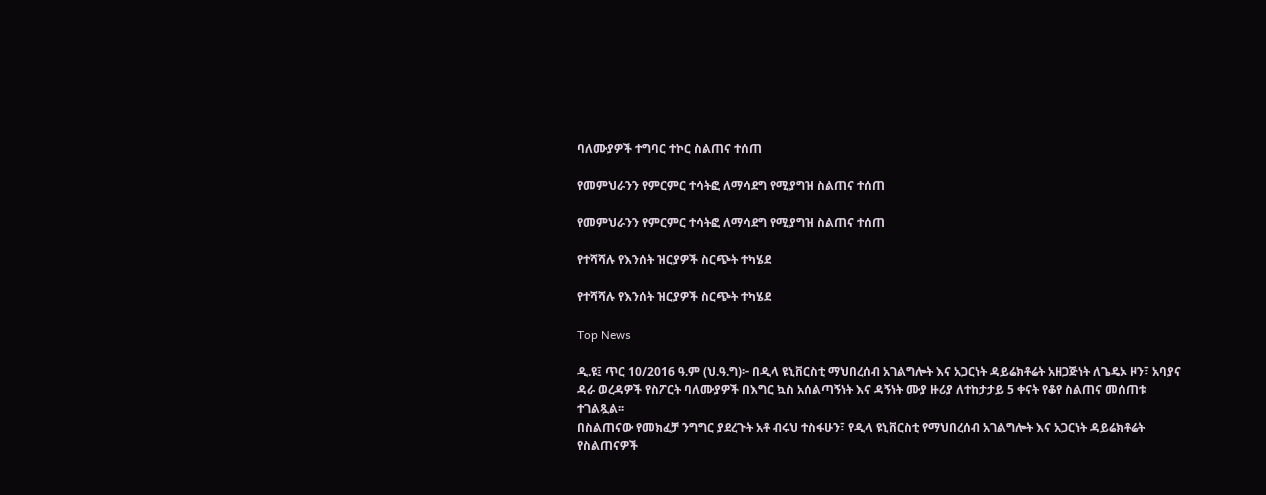ባለሙያዎች ተግባር ተኮር ስልጠና ተሰጠ

የመምህራንን የምርምር ተሳትፎ ለማሳደግ የሚያግዝ ስልጠና ተሰጠ

የመምህራንን የምርምር ተሳትፎ ለማሳደግ የሚያግዝ ስልጠና ተሰጠ

የተሻሻሉ የእንሰት ዝርያዎች ስርጭት ተካሄደ

የተሻሻሉ የእንሰት ዝርያዎች ስርጭት ተካሄደ

Top News

ዲ.ዩ፤ ጥር 10/2016 ዓ.ም (ህ.ዓ.ግ)፦ በዲላ ዩኒቨርስቲ ማህበረሰብ አገልግሎት እና አጋርነት ዳይሬክቶሬት አዘጋጅነት ለጌዴኦ ዞን፣ አባያና ዳራ ወረዳዎች የስፖርት ባለሙያዎች በእግር ኳስ አሰልጣኝነት እና ዳኝነት ሙያ ዙሪያ ለተከታታይ 5 ቀናት የቆየ ስልጠና መሰጠቱ ተገልጿል፡፡
በስልጠናው የመክፈቻ ንግግር ያደረጉት አቶ ብሩህ ተስፋሁን፣ የዲላ ዩኒቨርስቲ የማህበረሰብ አገልግሎት እና አጋርነት ዳይሬክቶሬት የስልጠናዎች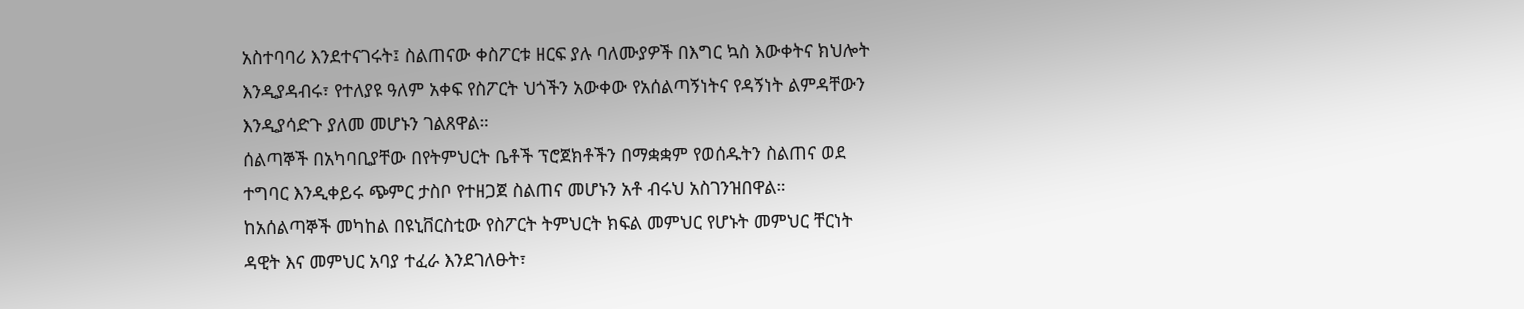አስተባባሪ እንደተናገሩት፤ ስልጠናው ቀስፖርቱ ዘርፍ ያሉ ባለሙያዎች በእግር ኳስ እውቀትና ክህሎት እንዲያዳብሩ፣ የተለያዩ ዓለም አቀፍ የስፖርት ህጎችን አውቀው የአሰልጣኝነትና የዳኝነት ልምዳቸውን እንዲያሳድጉ ያለመ መሆኑን ገልጸዋል።
ሰልጣኞች በአካባቢያቸው በየትምህርት ቤቶች ፕሮጀክቶችን በማቋቋም የወሰዱትን ስልጠና ወደ ተግባር እንዲቀይሩ ጭምር ታስቦ የተዘጋጀ ስልጠና መሆኑን አቶ ብሩህ አስገንዝበዋል።
ከአሰልጣኞች መካከል በዩኒቨርስቲው የስፖርት ትምህርት ክፍል መምህር የሆኑት መምህር ቸርነት ዳዊት እና መምህር አባያ ተፈራ እንደገለፁት፣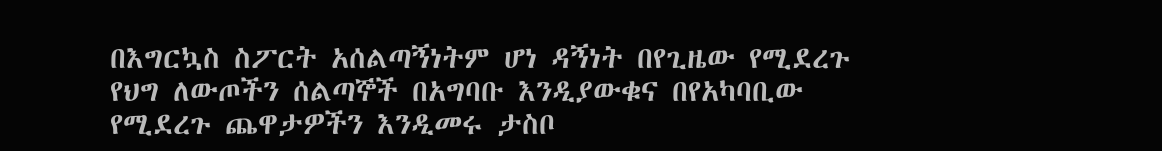በእግርኳስ ስፖርት አሰልጣኝነትም ሆነ ዳኝነት በየጊዜው የሚደረጉ የህግ ለውጦችን ሰልጣኞች በአግባቡ እንዲያውቁና በየአካባቢው የሚደረጉ ጨዋታዎችን እንዲመሩ ታስቦ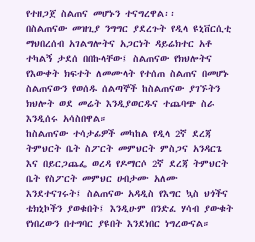የተዘጋጀ ስልጠና መሆኑን ተናግረዋል፡፡
በስልጠናው መዝጊያ ንግግር ያደረጉት የዲላ ዩኒቨርሲቲ ማህበረሰብ አገልግሎትና አጋርነት ዳይሬክተር አቶ ተካልኝ ታደሰ በበኩላቸው፤ ስልጠናው የክህሎትና የእውቀት ክፍተት ለመሙላት የተሰጠ ስልጠና በመሆኑ ስልጠናውን የወሰዱ ሰልጣኞች ከስልጠናው ያገኙትን ክህሎት ወደ መሬት እንዲያወርዱና ተጨባጭ ስራ እንዲሰሩ አሳስበዋል።
ከስልጠናው ተሳታፊዎች መካከል የዲላ 2ኛ ደረጃ ትምህርት ቤት ስፖርት መምህርት ምስጋና አንዳርጌ እና በይርጋጨፌ ወረዳ የዶማርሶ 2ኛ ደረጃ ትምህርት ቤት የስፖርት መምህር ሀብታሙ አለሙ እንደተናገሩት፤ ስልጠናው አዳዲስ የእግር ኳስ ህጎችና ቴክኒኮችን ያወቁበት፤ እንዲሁም በንድፈ ሃሳብ ያውቁት የነበረውን በተግባር ያዩበት እንደነበር ነግረውናል።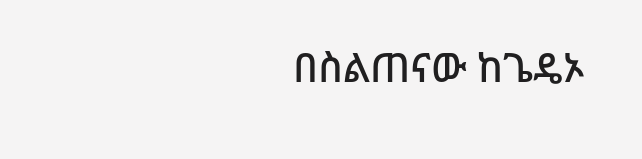በስልጠናው ከጌዴኦ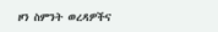ዞን ስምንት ወረዳዎችና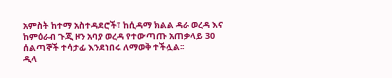አምስት ከተማ አስተዳደሮች፣ ከሲዳማ ክልል ዳራ ወረዳ እና ከምዕራብ ጉጂ ዞን አባያ ወረዳ የተውጣጡ አጠቃላይ 30 ሰልጣኞች ተሳታፊ እንደነበሩ ለማወቅ ተችሏል፡፡
ዲላ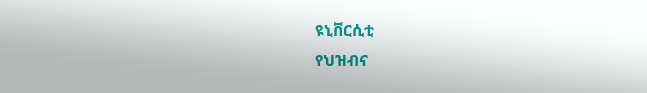ዩኒቨርሲቲ
የህዝብና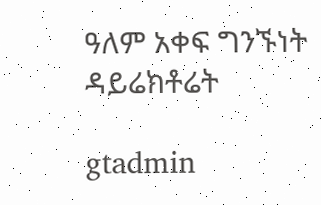ዓለም አቀፍ ግንኙነት ዳይሬክቶሬት

gtadmin